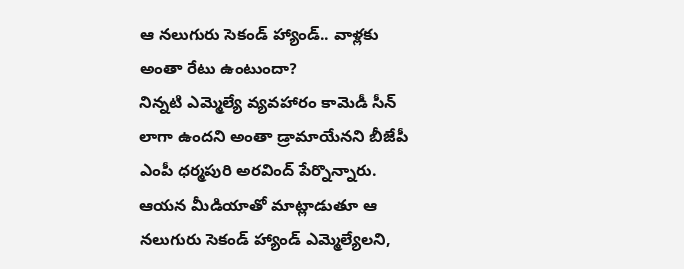ఆ నలుగురు సెకండ్ హ్యాండ్.. వాళ్లకు అంతా రేటు ఉంటుందా?
నిన్నటి ఎమ్మెల్యే వ్యవహారం కామెడీ సీన్ లాగా ఉందని అంతా డ్రామాయేనని బీజేపీ ఎంపీ ధర్మపురి అరవింద్ పేర్నొన్నారు. ఆయన మీడియాతో మాట్లాడుతూ ఆ నలుగురు సెకండ్ హ్యాండ్ ఎమ్మెల్యేలని,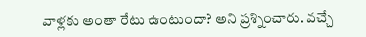వాళ్లకు అంతా రేటు ఉంటుందా? అని ప్రశ్నించారు. వచ్చే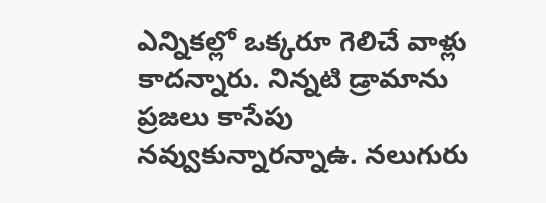ఎన్నికల్లో ఒక్కరూ గెలిచే వాళ్లు కాదన్నారు. నిన్నటి డ్రామాను ప్రజలు కాసేపు నవ్వుకున్నారన్నాఉ. నలుగురు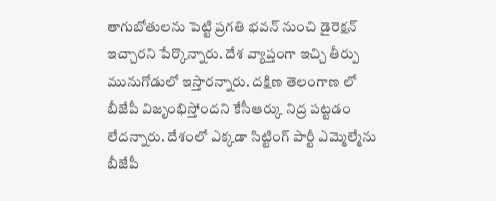తాగుబోతులను పెట్టి ప్రగతి భవన్ నుంచి డైరెక్షన్ ఇచ్చారని పేర్కొన్నారు. దేశ వ్యాప్తంగా ఇచ్చి తీర్పు మునుగోడులో ఇస్తారన్నారు. దక్షిణ తెలంగాణ లో బీజేపీ విజృంభిస్తోందని కేసీఆర్కు నిద్ర పట్టడం లేదన్నారు. దేశంలో ఎక్కడా సిట్టింగ్ పార్టీ ఎమ్మెల్మేను బీజేపీ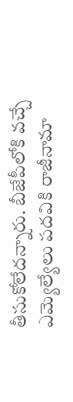తీసుకోలేదన్నారు. బీజేపీలోకి వచ్చే ఎమ్యెల్యేలు పదవికి రాజీనామా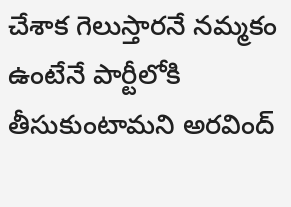చేశాక గెలుస్తారనే నమ్మకం ఉంటేనే పార్టీలోకి తీసుకుంటామని అరవింద్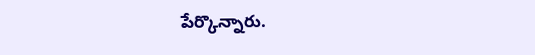పేర్కొన్నారు.